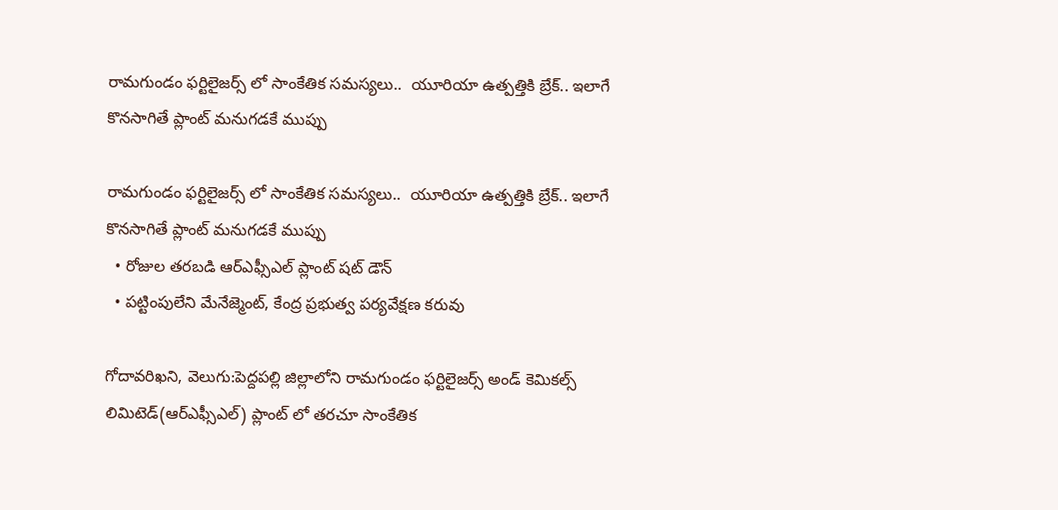రామగుండం ఫర్టిలైజర్స్ లో సాంకేతిక సమస్యలు..  యూరియా ఉత్పత్తికి బ్రేక్.. ఇలాగే కొనసాగితే ప్లాంట్ మనుగడకే ముప్పు

రామగుండం ఫర్టిలైజర్స్ లో సాంకేతిక సమస్యలు..  యూరియా ఉత్పత్తికి బ్రేక్.. ఇలాగే కొనసాగితే ప్లాంట్ మనుగడకే ముప్పు
  • రోజుల తరబడి ఆర్ఎఫ్సీఎల్ ప్లాంట్ షట్ డౌన్
  • పట్టింపులేని మేనేజ్మెంట్, కేంద్ర ప్రభుత్వ పర్యవేక్షణ కరువు

గోదావరిఖని, వెలుగు:పెద్దపల్లి జిల్లాలోని రామగుండం ఫర్టిలైజర్స్ అండ్ కెమికల్స్ లిమిటెడ్(ఆర్ఎఫ్సీఎల్) ప్లాంట్ లో తరచూ సాంకేతిక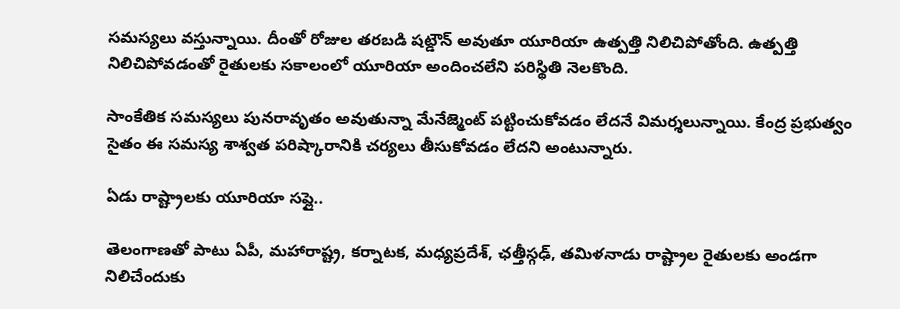సమస్యలు వస్తున్నాయి. దీంతో రోజుల తరబడి షట్డౌన్ అవుతూ యూరియా ఉత్పత్తి నిలిచిపోతోంది. ఉత్పత్తి నిలిచిపోవడంతో రైతులకు సకాలంలో యూరియా అందించలేని పరిస్థితి నెలకొంది.

సాంకేతిక సమస్యలు పునరావృతం అవుతున్నా మేనేజ్మెంట్ పట్టించుకోవడం లేదనే విమర్శలున్నాయి. కేంద్ర ప్రభుత్వం సైతం ఈ సమస్య శాశ్వత పరిష్కారానికి చర్యలు తీసుకోవడం లేదని అంటున్నారు.

ఏడు రాష్ట్రాలకు యూరియా సప్లై..

తెలంగాణతో పాటు ఏపీ, మహారాష్ట్ర, కర్నాటక, మధ్యప్రదేశ్, ఛత్తీస్గఢ్, తమిళనాడు రాష్ట్రాల రైతులకు అండగా నిలిచేందుకు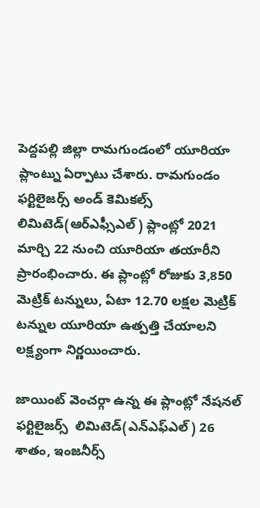పెద్దపల్లి జిల్లా రామగుండంలో యూరియా ప్లాంట్ను ఏర్పాటు చేశారు. రామగుండం ఫర్టిలైజర్స్ అండ్ కెమికల్స్ లిమిటెడ్(ఆర్ఎఫ్సీఎల్) ప్లాంట్లో 2021 మార్చి 22 నుంచి యూరియా తయారీని ప్రారంభించారు. ఈ ప్లాంట్లో రోజుకు 3,850 మెట్రిక్ టన్నులు, ఏటా 12.70 లక్షల మెట్రిక్ టన్నుల యూరియా ఉత్పత్తి చేయాలని లక్ష్యంగా నిర్ణయించారు.

జాయింట్ వెంచర్గా ఉన్న ఈ ప్లాంట్లో నేషనల్  ఫర్టిలైజర్స్  లిమిటెడ్(ఎన్ఎఫ్ఎల్) 26 శాతం, ఇంజనీర్స్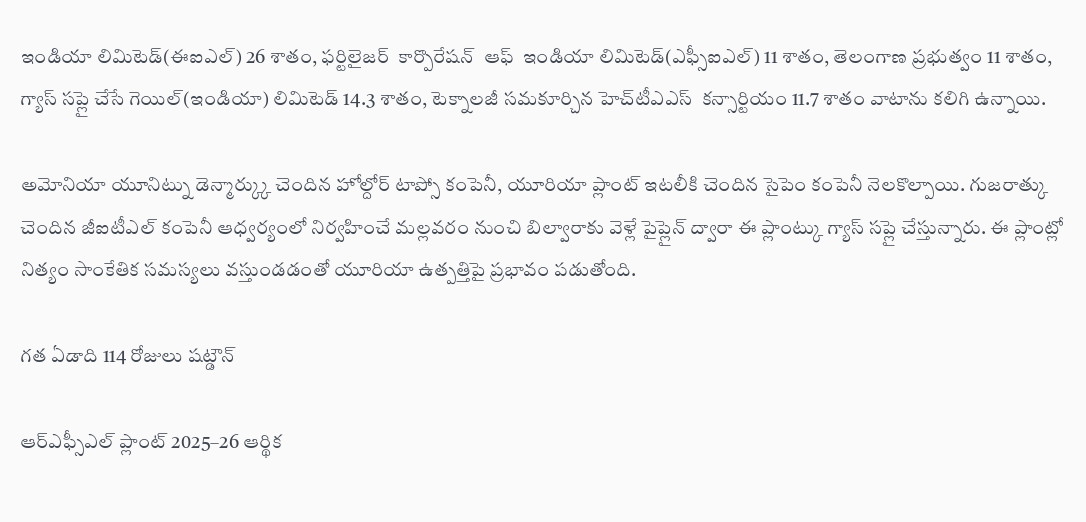ఇండియా లిమిటెడ్(ఈఐఎల్) 26 శాతం, ఫర్టిలైజర్  కార్పొరేషన్  ఆఫ్  ఇండియా లిమిటెడ్(ఎఫ్సీఐఎల్) 11 శాతం, తెలంగాణ ప్రభుత్వం 11 శాతం, గ్యాస్ సప్లై చేసే గెయిల్(ఇండియా) లిమిటెడ్ 14.3 శాతం, టెక్నాలజీ సమకూర్చిన హెచ్‌‌టీఎఎస్  కన్సార్టియం 11.7 శాతం వాటాను కలిగి ఉన్నాయి.

అమోనియా యూనిట్ను డెన్మార్క్కు చెందిన హోల్దోర్ టాప్సో కంపెనీ, యూరియా ప్లాంట్ ఇటలీకి చెందిన సైపెం కంపెనీ నెలకొల్పాయి. గుజరాత్కు చెందిన జీఐటీఎల్ కంపెనీ ఆధ్వర్యంలో నిర్వహించే మల్లవరం నుంచి బిల్వారాకు వెళ్లే పైప్లైన్ ద్వారా ఈ ప్లాంట్కు గ్యాస్ సప్లై చేస్తున్నారు. ఈ ప్లాంట్లో నిత్యం సాంకేతిక సమస్యలు వస్తుండడంతో యూరియా ఉత్పత్తిపై ప్రభావం పడుతోంది.

గత ఏడాది 114 రోజులు షట్డౌన్

ఆర్ఎఫ్సీఎల్ ప్లాంట్ 2025–26 ఆర్థిక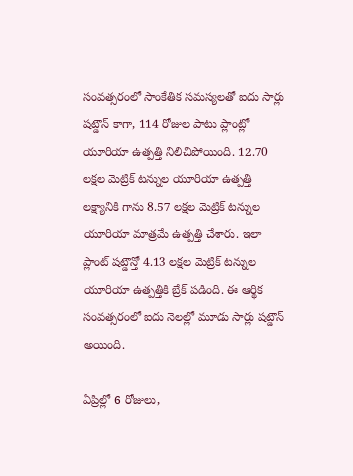సంవత్సరంలో సాంకేతిక సమస్యలతో ఐదు సార్లు షట్డౌన్ కాగా, 114 రోజుల పాటు ప్లాంట్లో యూరియా ఉత్పత్తి నిలిచిపోయింది. 12.70 లక్షల మెట్రిక్ టన్నుల యూరియా ఉత్పత్తి లక్ష్యానికి గాను 8.57 లక్షల మెట్రిక్ టన్నుల యూరియా మాత్రమే ఉత్పత్తి చేశారు. ఇలా ప్లాంట్ షట్డౌన్తో 4.13 లక్షల మెట్రిక్ టన్నుల యూరియా ఉత్పత్తికి బ్రేక్ పడింది. ఈ ఆర్థిక సంవత్సరంలో ఐదు నెలల్లో మూడు సార్లు షట్డౌన్ అయింది.

ఏప్రిల్లో 6 రోజులు,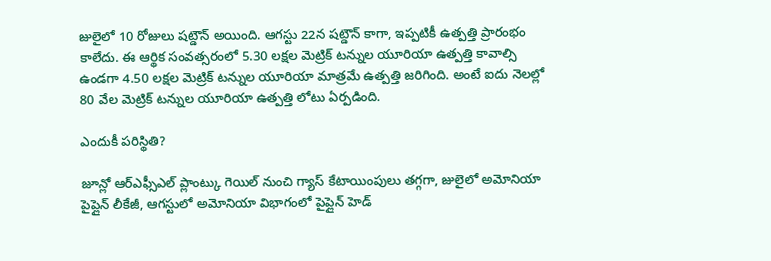జులైలో 10 రోజులు షట్డౌన్ అయింది. ఆగస్టు 22న షట్డౌన్ కాగా, ఇప్పటికీ ఉత్పత్తి ప్రారంభం కాలేదు. ఈ ఆర్థిక సంవత్సరంలో 5.30 లక్షల మెట్రిక్ టన్నుల యూరియా ఉత్పత్తి కావాల్సి ఉండగా 4.50 లక్షల మెట్రిక్ టన్నుల యూరియా మాత్రమే ఉత్పత్తి జరిగింది. అంటే ఐదు నెలల్లో 80 వేల మెట్రిక్ టన్నుల యూరియా ఉత్పత్తి లోటు ఏర్పడింది.

ఎందుకీ పరిస్థితి?

జూన్లో ఆర్ఎఫ్సీఎల్ ప్లాంట్కు గెయిల్ నుంచి గ్యాస్ కేటాయింపులు తగ్గగా, జులైలో అమోనియా పైప్లైన్ లీకేజీ, ఆగస్టులో అమోనియా విభాగంలో పైప్లైన్ హెడ్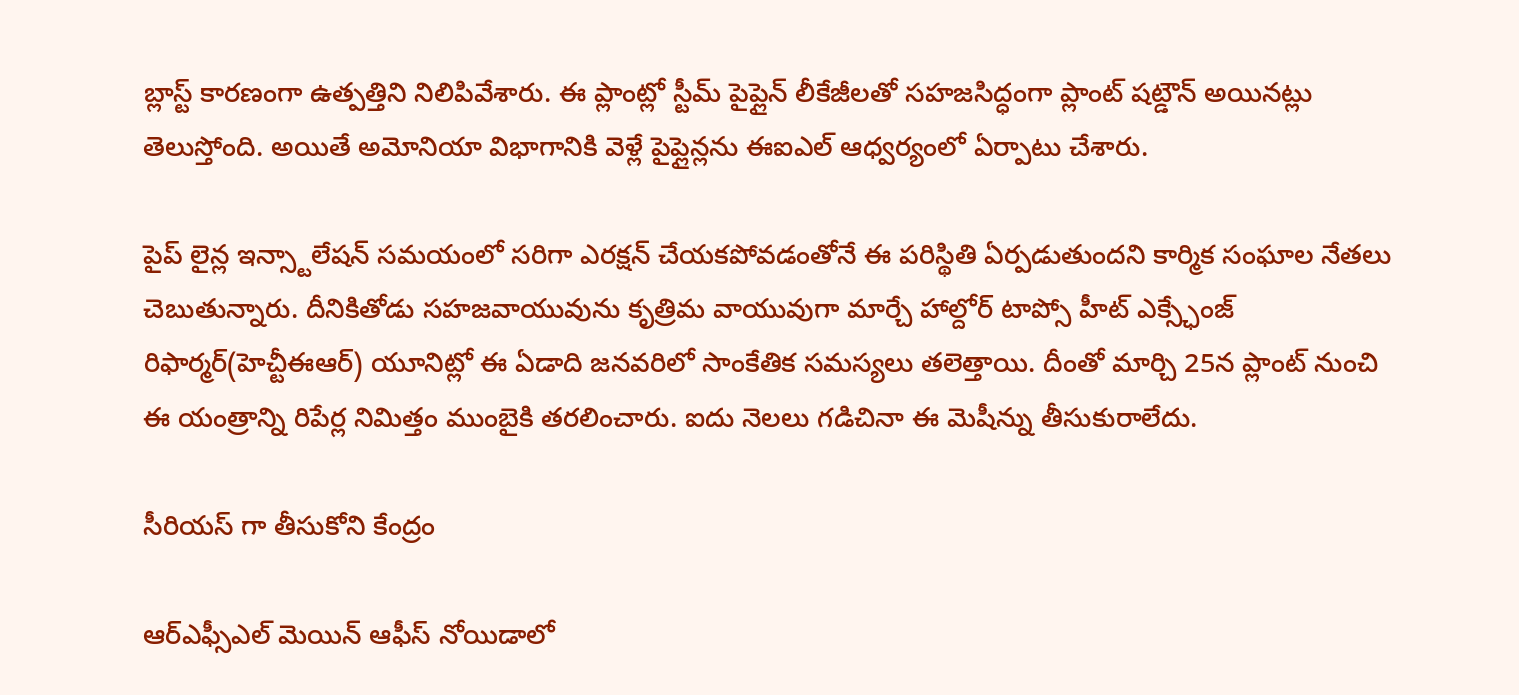బ్లాస్ట్ కారణంగా ఉత్పత్తిని నిలిపివేశారు. ఈ ప్లాంట్లో స్టీమ్ పైప్లైన్ లీకేజీలతో సహజసిద్ధంగా ప్లాంట్ షట్డౌన్ అయినట్లు తెలుస్తోంది. అయితే అమోనియా విభాగానికి వెళ్లే పైప్లైన్లను ఈఐఎల్ ఆధ్వర్యంలో ఏర్పాటు చేశారు.

పైప్ లైన్ల ఇన్స్టాలేషన్ సమయంలో సరిగా ఎరక్షన్ చేయకపోవడంతోనే ఈ పరిస్థితి ఏర్పడుతుందని కార్మిక సంఘాల నేతలు చెబుతున్నారు. దీనికితోడు సహజవాయువును కృత్రిమ వాయువుగా మార్చే హాల్దోర్ టాప్సో హీట్ ఎక్స్ఛేంజ్ రిఫార్మర్(హెచ్టీఈఆర్) యూనిట్లో ఈ ఏడాది జనవరిలో సాంకేతిక సమస్యలు తలెత్తాయి. దీంతో మార్చి 25న ప్లాంట్ నుంచి ఈ యంత్రాన్ని రిపేర్ల నిమిత్తం ముంబైకి తరలించారు. ఐదు నెలలు గడిచినా ఈ మెషీన్ను తీసుకురాలేదు.

సీరియస్ గా తీసుకోని కేంద్రం

ఆర్ఎఫ్సీఎల్ మెయిన్ ఆఫీస్ నోయిడాలో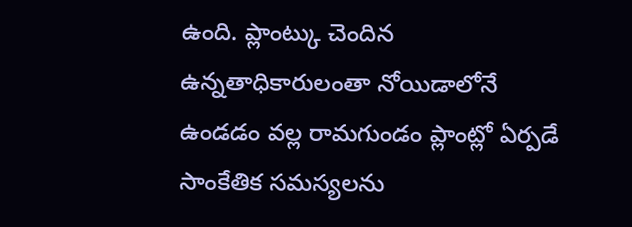ఉంది. ప్లాంట్కు చెందిన ఉన్నతాధికారులంతా నోయిడాలోనే ఉండడం వల్ల రామగుండం ప్లాంట్లో ఏర్పడే సాంకేతిక సమస్యలను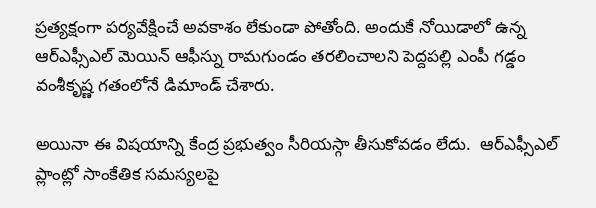ప్రత్యక్షంగా పర్యవేక్షించే అవకాశం లేకుండా పోతోంది. అందుకే నోయిడాలో ఉన్న ఆర్ఎఫ్సీఎల్ మెయిన్ ఆఫీస్ను రామగుండం తరలించాలని పెద్దపల్లి ఎంపీ గడ్డం వంశీకృష్ణ గతంలోనే డిమాండ్ చేశారు.

అయినా ఈ విషయాన్ని కేంద్ర ప్రభుత్వం సీరియస్గా తీసుకోవడం లేదు.  ఆర్ఎఫ్సీఎల్ ప్లాంట్లో సాంకేతిక సమస్యలపై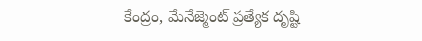కేంద్రం, మేనేజ్మెంట్ ప్రత్యేక దృష్టి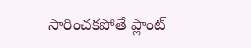సారించకపోతే ప్లాంట్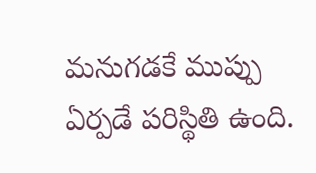మనుగడకే ముప్పు ఏర్పడే పరిస్థితి ఉంది.